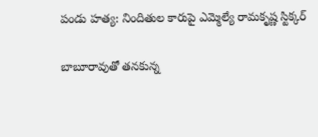పండు హత్య: నిందితుల కారుపై ఎమ్మెల్యే రామకృష్ణ స్టిక్కర్

బాబూరావుతో తనకున్న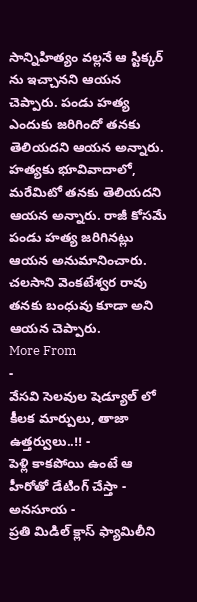సాన్నిహిత్యం వల్లనే ఆ స్టిక్కర్ ను ఇచ్చానని ఆయన చెప్పారు. పండు హత్య ఎందుకు జరిగిందో తనకు తెలియదని ఆయన అన్నారు. హత్యకు భూవివాదాలో, మరేమిటో తనకు తెలియదని ఆయన అన్నారు. రాజీ కోసమే పండు హత్య జరిగినట్లు ఆయన అనుమానించారు. చలసాని వెంకటేశ్వర రావు తనకు బంధువు కూడా అని ఆయన చెప్పారు.
More From
-
వేసవి సెలవుల షెడ్యూల్ లో కీలక మార్పులు, తాజా ఉత్తర్వులు..!! -
పెళ్లి కాకపోయి ఉంటే ఆ హీరోతో డేటింగ్ చేస్తా - అనసూయ -
ప్రతి మిడిల్ క్లాస్ ఫ్యామిలీని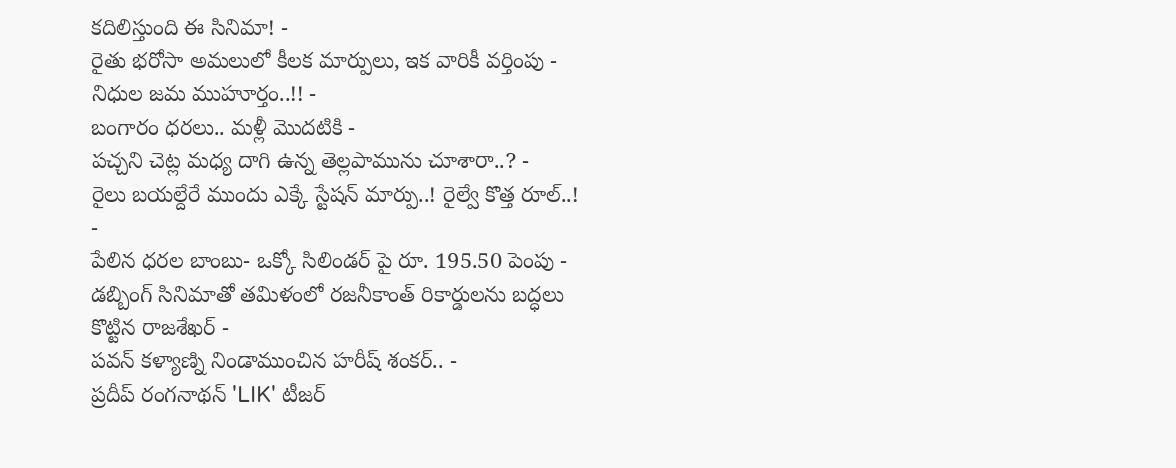కదిలిస్తుంది ఈ సినిమా! -
రైతు భరోసా అమలులో కీలక మార్పులు, ఇక వారికీ వర్తింపు - నిధుల జమ ముహూర్తం..!! -
బంగారం ధరలు.. మళ్లీ మొదటికి -
పచ్చని చెట్ల మధ్య దాగి ఉన్న తెల్లపామును చూశారా..? -
రైలు బయల్దేరే ముందు ఎక్కే స్టేషన్ మార్పు..! రైల్వే కొత్త రూల్..! -
పేలిన ధరల బాంబు- ఒక్కో సిలిండర్ పై రూ. 195.50 పెంపు -
డబ్బింగ్ సినిమాతో తమిళంలో రజనీకాంత్ రికార్డులను బద్ధలు కొట్టిన రాజశేఖర్ -
పవన్ కళ్యాణ్ని నిండాముంచిన హరీష్ శంకర్.. -
ప్రదీప్ రంగనాథన్ 'LIK' టీజర్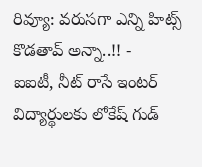రివ్యూ: వరుసగా ఎన్ని హిట్స్ కొడతావ్ అన్నా..!! -
ఐఐటీ, నీట్ రాసే ఇంటర్ విద్యార్థులకు లోకేష్ గుడ్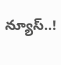న్యూస్..!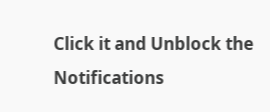Click it and Unblock the Notifications